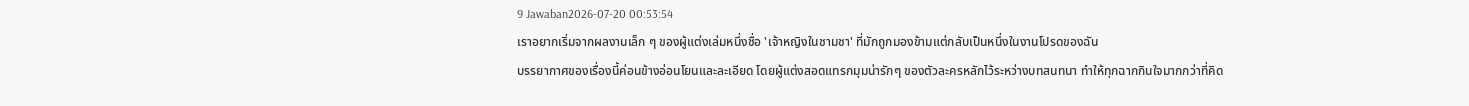9 Jawaban2026-07-20 00:53:54
เราอยากเริ่มจากผลงานเล็ก ๆ ของผู้แต่งเล่มหนึ่งชื่อ 'เจ้าหญิงในชามชา' ที่มักถูกมองข้ามแต่กลับเป็นหนึ่งในงานโปรดของฉัน
บรรยากาศของเรื่องนี้ค่อนข้างอ่อนโยนและละเอียด โดยผู้แต่งสอดแทรกมุมน่ารักๆ ของตัวละครหลักไว้ระหว่างบทสนทนา ทำให้ทุกฉากกินใจมากกว่าที่คิด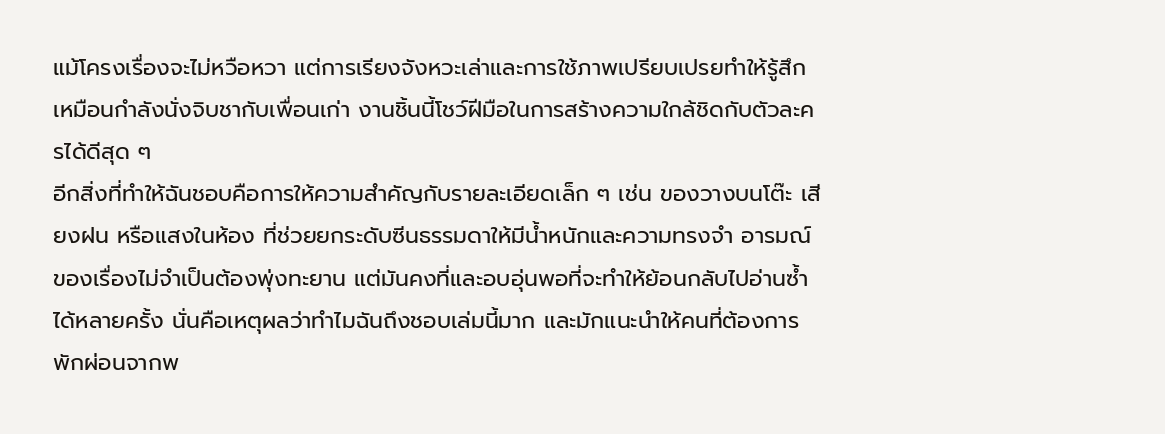แม้โครงเรื่องจะไม่หวือหวา แต่การเรียงจังหวะเล่าและการใช้ภาพเปรียบเปรยทำให้รู้สึกเหมือนกำลังนั่งจิบชากับเพื่อนเก่า งานชิ้นนี้โชว์ฝีมือในการสร้างความใกล้ชิดกับตัวละครได้ดีสุด ๆ
อีกสิ่งที่ทำให้ฉันชอบคือการให้ความสำคัญกับรายละเอียดเล็ก ๆ เช่น ของวางบนโต๊ะ เสียงฝน หรือแสงในห้อง ที่ช่วยยกระดับซีนธรรมดาให้มีน้ำหนักและความทรงจำ อารมณ์ของเรื่องไม่จำเป็นต้องพุ่งทะยาน แต่มันคงที่และอบอุ่นพอที่จะทำให้ย้อนกลับไปอ่านซ้ำได้หลายครั้ง นั่นคือเหตุผลว่าทำไมฉันถึงชอบเล่มนี้มาก และมักแนะนำให้คนที่ต้องการพักผ่อนจากพ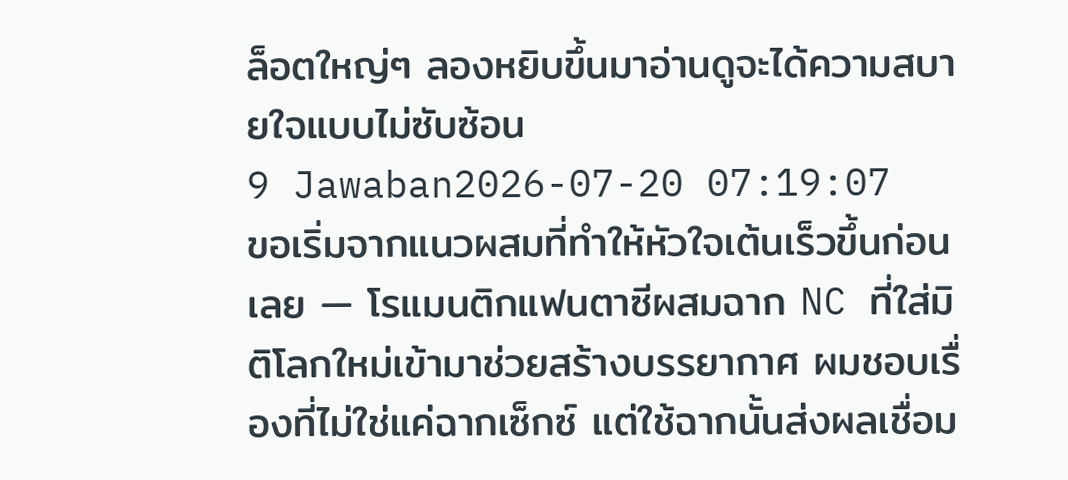ล็อตใหญ่ๆ ลองหยิบขึ้นมาอ่านดูจะได้ความสบายใจแบบไม่ซับซ้อน
9 Jawaban2026-07-20 07:19:07
ขอเริ่มจากแนวผสมที่ทำให้หัวใจเต้นเร็วขึ้นก่อนเลย — โรแมนติกแฟนตาซีผสมฉาก NC ที่ใส่มิติโลกใหม่เข้ามาช่วยสร้างบรรยากาศ ผมชอบเรื่องที่ไม่ใช่แค่ฉากเซ็กซ์ แต่ใช้ฉากนั้นส่งผลเชื่อม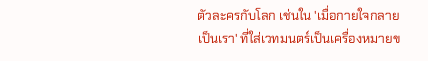ตัวละครกับโลก เช่นใน 'เมื่อกายใจกลายเป็นเรา' ที่ใส่เวทมนตร์เป็นเครื่องหมายข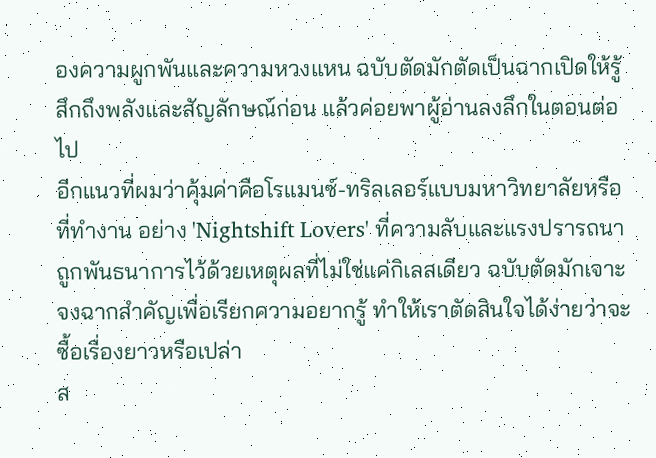องความผูกพันและความหวงแหน ฉบับตัดมักตัดเป็นฉากเปิดให้รู้สึกถึงพลังและสัญลักษณ์ก่อน แล้วค่อยพาผู้อ่านลงลึกในตอนต่อไป
อีกแนวที่ผมว่าคุ้มค่าคือโรแมนซ์-ทริลเลอร์แบบมหาวิทยาลัยหรือที่ทำงาน อย่าง 'Nightshift Lovers' ที่ความลับและแรงปรารถนาถูกพันธนาการไว้ด้วยเหตุผลที่ไม่ใช่แค่กิเลสเดียว ฉบับตัดมักเจาะจงฉากสำคัญเพื่อเรียกความอยากรู้ ทำให้เราตัดสินใจได้ง่ายว่าจะซื้อเรื่องยาวหรือเปล่า
ส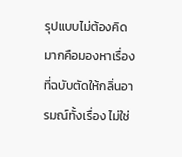รุปแบบไม่ต้องคิดมากคือมองหาเรื่องที่ฉบับตัดให้กลิ่นอารมณ์ทั้งเรื่อง ไม่ใช่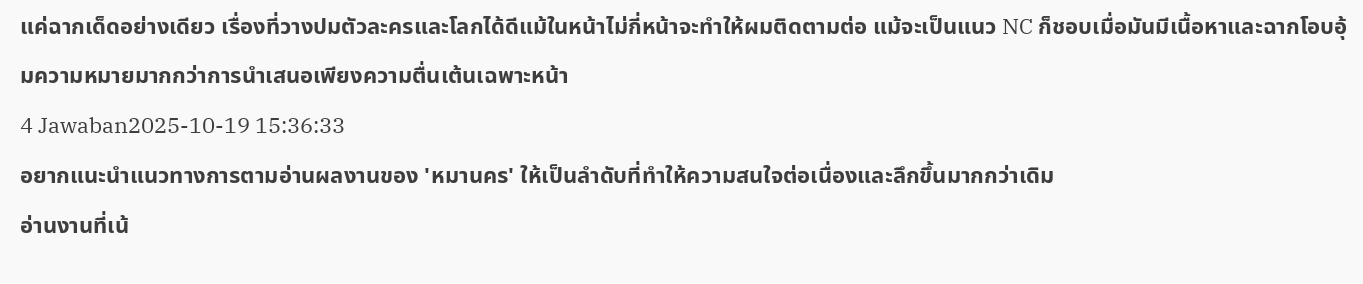แค่ฉากเด็ดอย่างเดียว เรื่องที่วางปมตัวละครและโลกได้ดีแม้ในหน้าไม่กี่หน้าจะทำให้ผมติดตามต่อ แม้จะเป็นแนว NC ก็ชอบเมื่อมันมีเนื้อหาและฉากโอบอุ้มความหมายมากกว่าการนำเสนอเพียงความตื่นเต้นเฉพาะหน้า
4 Jawaban2025-10-19 15:36:33
อยากแนะนำแนวทางการตามอ่านผลงานของ 'หมานคร' ให้เป็นลำดับที่ทำให้ความสนใจต่อเนื่องและลึกขึ้นมากกว่าเดิม
อ่านงานที่เน้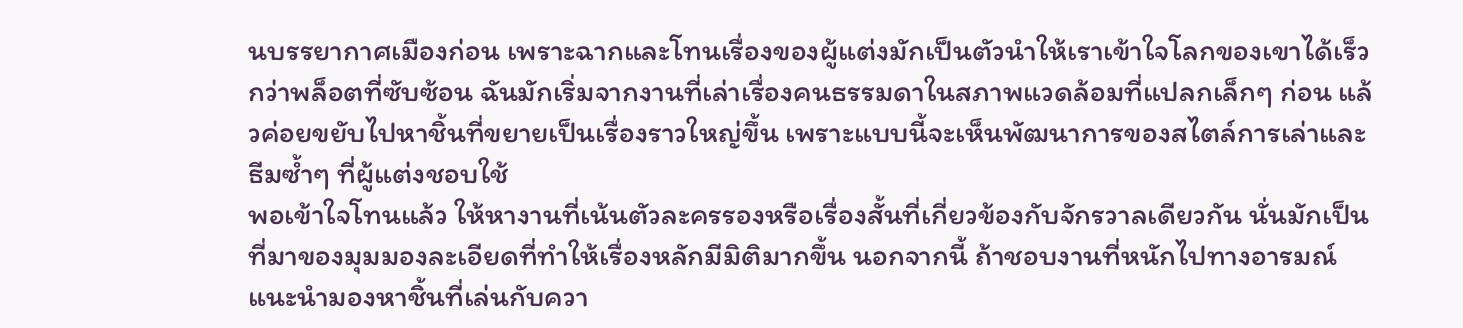นบรรยากาศเมืองก่อน เพราะฉากและโทนเรื่องของผู้แต่งมักเป็นตัวนำให้เราเข้าใจโลกของเขาได้เร็วกว่าพล็อตที่ซับซ้อน ฉันมักเริ่มจากงานที่เล่าเรื่องคนธรรมดาในสภาพแวดล้อมที่แปลกเล็กๆ ก่อน แล้วค่อยขยับไปหาชิ้นที่ขยายเป็นเรื่องราวใหญ่ขึ้น เพราะแบบนี้จะเห็นพัฒนาการของสไตล์การเล่าและธีมซ้ำๆ ที่ผู้แต่งชอบใช้
พอเข้าใจโทนแล้ว ให้หางานที่เน้นตัวละครรองหรือเรื่องสั้นที่เกี่ยวข้องกับจักรวาลเดียวกัน นั่นมักเป็นที่มาของมุมมองละเอียดที่ทำให้เรื่องหลักมีมิติมากขึ้น นอกจากนี้ ถ้าชอบงานที่หนักไปทางอารมณ์ แนะนำมองหาชิ้นที่เล่นกับควา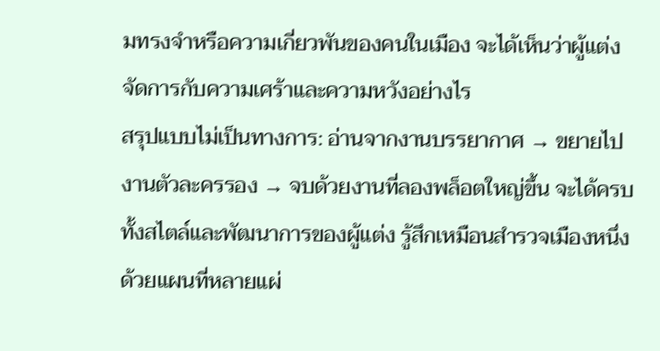มทรงจำหรือความเกี่ยวพันของคนในเมือง จะได้เห็นว่าผู้แต่งจัดการกับความเศร้าและความหวังอย่างไร
สรุปแบบไม่เป็นทางการ: อ่านจากงานบรรยากาศ → ขยายไปงานตัวละครรอง → จบด้วยงานที่ลองพล็อตใหญ่ขึ้น จะได้ครบทั้งสไตล์และพัฒนาการของผู้แต่ง รู้สึกเหมือนสำรวจเมืองหนึ่งด้วยแผนที่หลายแผ่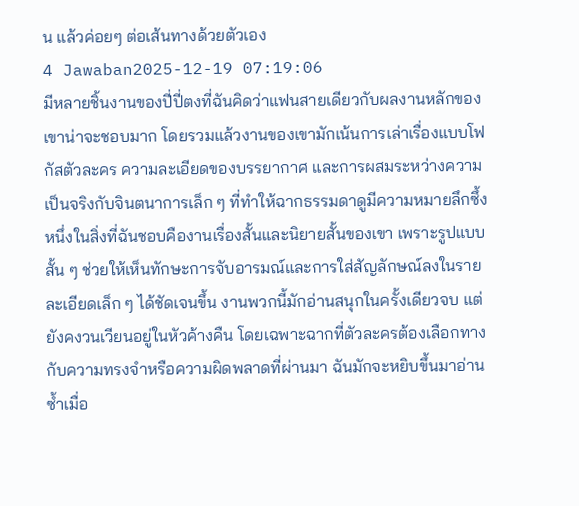น แล้วค่อยๆ ต่อเส้นทางด้วยตัวเอง
4 Jawaban2025-12-19 07:19:06
มีหลายชิ้นงานของปี่ปี่ตงที่ฉันคิดว่าแฟนสายเดียวกับผลงานหลักของเขาน่าจะชอบมาก โดยรวมแล้วงานของเขามักเน้นการเล่าเรื่องแบบโฟกัสตัวละคร ความละเอียดของบรรยากาศ และการผสมระหว่างความเป็นจริงกับจินตนาการเล็ก ๆ ที่ทำให้ฉากธรรมดาดูมีความหมายลึกซึ้ง
หนึ่งในสิ่งที่ฉันชอบคืองานเรื่องสั้นและนิยายสั้นของเขา เพราะรูปแบบสั้น ๆ ช่วยให้เห็นทักษะการจับอารมณ์และการใส่สัญลักษณ์ลงในรายละเอียดเล็ก ๆ ได้ชัดเจนขึ้น งานพวกนี้มักอ่านสนุกในครั้งเดียวจบ แต่ยังคงวนเวียนอยู่ในหัวค้างคืน โดยเฉพาะฉากที่ตัวละครต้องเลือกทางกับความทรงจำหรือความผิดพลาดที่ผ่านมา ฉันมักจะหยิบขึ้นมาอ่านซ้ำเมื่อ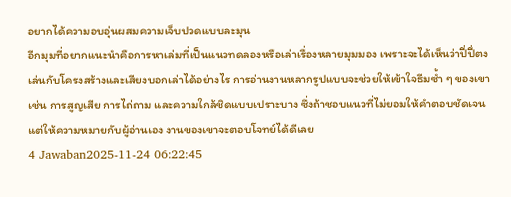อยากได้ความอบอุ่นผสมความเจ็บปวดแบบละมุน
อีกมุมที่อยากแนะนำคือการหาเล่มที่เป็นแนวทดลองหรือเล่าเรื่องหลายมุมมอง เพราะจะได้เห็นว่าปี่ปี่ตงเล่นกับโครงสร้างและเสียงบอกเล่าได้อย่างไร การอ่านงานหลากรูปแบบจะช่วยให้เข้าใจธีมซ้ำ ๆ ของเขา เช่น การสูญเสีย การไถ่ถาม และความใกล้ชิดแบบเปราะบาง ซึ่งถ้าชอบแนวที่ไม่ยอมให้คำตอบชัดเจน แต่ให้ความหมายกับผู้อ่านเอง งานของเขาจะตอบโจทย์ได้ดีเลย
4 Jawaban2025-11-24 06:22:45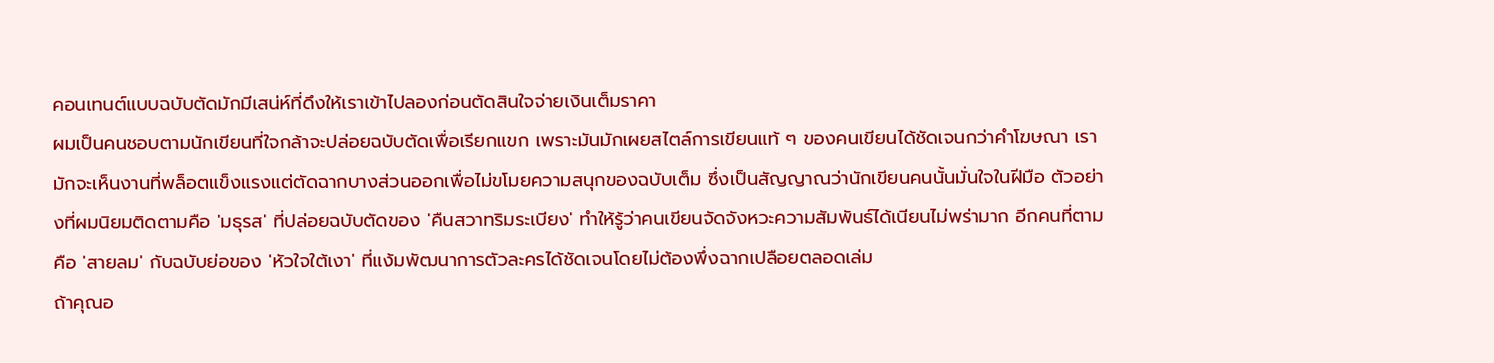คอนเทนต์แบบฉบับตัดมักมีเสน่ห์ที่ดึงให้เราเข้าไปลองก่อนตัดสินใจจ่ายเงินเต็มราคา
ผมเป็นคนชอบตามนักเขียนที่ใจกล้าจะปล่อยฉบับตัดเพื่อเรียกแขก เพราะมันมักเผยสไตล์การเขียนแท้ ๆ ของคนเขียนได้ชัดเจนกว่าคำโฆษณา เรามักจะเห็นงานที่พล็อตแข็งแรงแต่ตัดฉากบางส่วนออกเพื่อไม่ขโมยความสนุกของฉบับเต็ม ซึ่งเป็นสัญญาณว่านักเขียนคนนั้นมั่นใจในฝีมือ ตัวอย่างที่ผมนิยมติดตามคือ 'มธุรส' ที่ปล่อยฉบับตัดของ 'คืนสวาทริมระเบียง' ทำให้รู้ว่าคนเขียนจัดจังหวะความสัมพันธ์ได้เนียนไม่พร่ามาก อีกคนที่ตามคือ 'สายลม' กับฉบับย่อของ 'หัวใจใต้เงา' ที่แง้มพัฒนาการตัวละครได้ชัดเจนโดยไม่ต้องพึ่งฉากเปลือยตลอดเล่ม
ถ้าคุณอ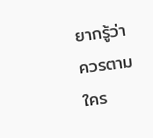ยากรู้ว่าควรตามใคร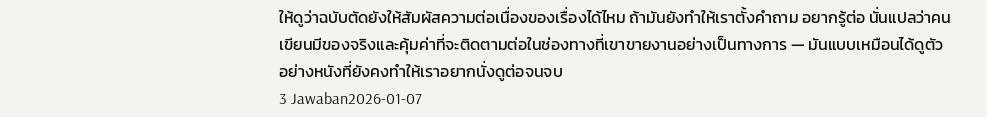ให้ดูว่าฉบับตัดยังให้สัมผัสความต่อเนื่องของเรื่องได้ไหม ถ้ามันยังทำให้เราตั้งคำถาม อยากรู้ต่อ นั่นแปลว่าคนเขียนมีของจริงและคุ้มค่าที่จะติดตามต่อในช่องทางที่เขาขายงานอย่างเป็นทางการ — มันแบบเหมือนได้ดูตัวอย่างหนังที่ยังคงทำให้เราอยากนั่งดูต่อจนจบ
3 Jawaban2026-01-07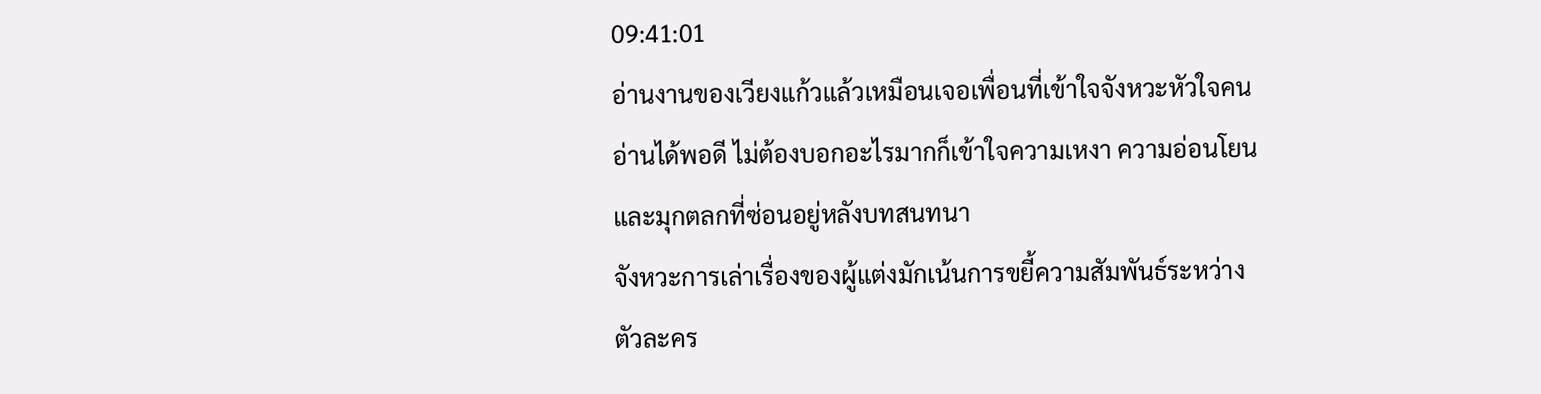09:41:01
อ่านงานของเวียงแก้วแล้วเหมือนเจอเพื่อนที่เข้าใจจังหวะหัวใจคนอ่านได้พอดี ไม่ต้องบอกอะไรมากก็เข้าใจความเหงา ความอ่อนโยน และมุกตลกที่ซ่อนอยู่หลังบทสนทนา
จังหวะการเล่าเรื่องของผู้แต่งมักเน้นการขยี้ความสัมพันธ์ระหว่างตัวละคร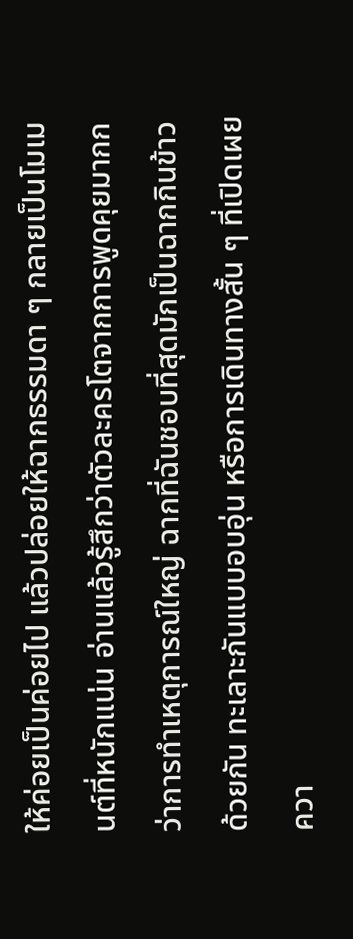ให้ค่อยเป็นค่อยไป แล้วปล่อยให้ฉากธรรมดา ๆ กลายเป็นโมเมนต์ที่หนักแน่น อ่านแล้วรู้สึกว่าตัวละครโตจากการพูดคุยมากกว่าการทำเหตุการณ์ใหญ่ ฉากที่ฉันชอบที่สุดมักเป็นฉากกินข้าวด้วยกัน ทะเลาะกันแบบอบอุ่น หรือการเดินทางสั้น ๆ ที่เปิดเผยควา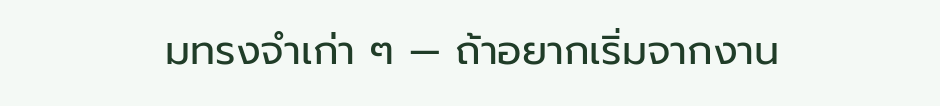มทรงจำเก่า ๆ — ถ้าอยากเริ่มจากงาน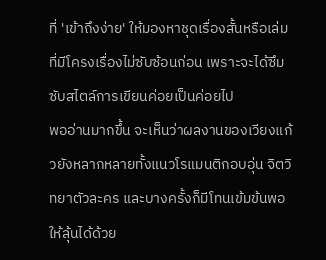ที่ 'เข้าถึงง่าย' ให้มองหาชุดเรื่องสั้นหรือเล่มที่มีโครงเรื่องไม่ซับซ้อนก่อน เพราะจะได้ซึมซับสไตล์การเขียนค่อยเป็นค่อยไป
พออ่านมากขึ้น จะเห็นว่าผลงานของเวียงแก้วยังหลากหลายทั้งแนวโรแมนติกอบอุ่น จิตวิทยาตัวละคร และบางครั้งก็มีโทนเข้มข้นพอให้ลุ้นได้ด้วย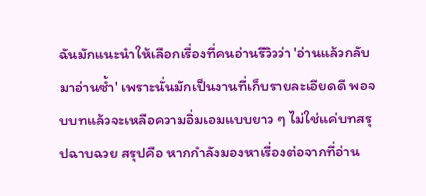ฉันมักแนะนำให้เลือกเรื่องที่คนอ่านรีวิวว่า 'อ่านแล้วกลับมาอ่านซ้ำ' เพราะนั่นมักเป็นงานที่เก็บรายละเอียดดี พอจบบทแล้วจะเหลือความอิ่มเอมแบบยาว ๆ ไม่ใช่แค่บทสรุปฉาบฉวย สรุปคือ หากกำลังมองหาเรื่องต่อจากที่อ่าน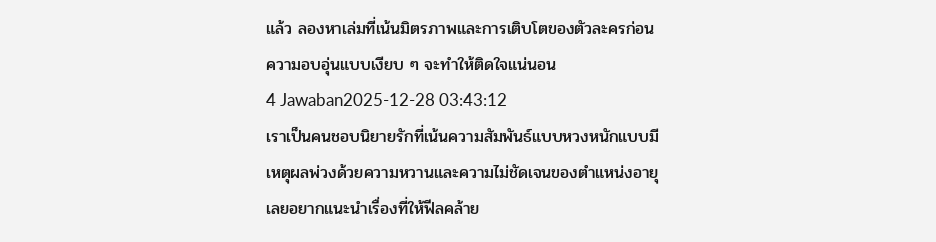แล้ว ลองหาเล่มที่เน้นมิตรภาพและการเติบโตของตัวละครก่อน ความอบอุ่นแบบเงียบ ๆ จะทำให้ติดใจแน่นอน
4 Jawaban2025-12-28 03:43:12
เราเป็นคนชอบนิยายรักที่เน้นความสัมพันธ์แบบหวงหนักแบบมีเหตุผลพ่วงด้วยความหวานและความไม่ชัดเจนของตำแหน่งอายุ เลยอยากแนะนำเรื่องที่ให้ฟีลคล้าย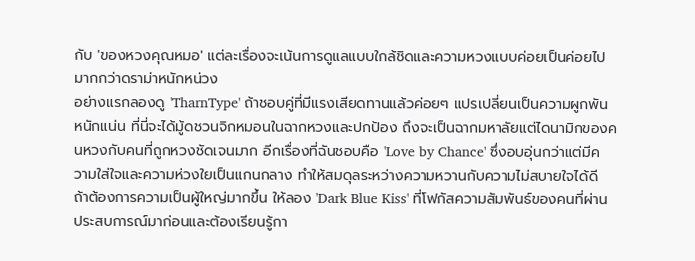กับ 'ของหวงคุณหมอ' แต่ละเรื่องจะเน้นการดูแลแบบใกล้ชิดและความหวงแบบค่อยเป็นค่อยไปมากกว่าดราม่าหนักหน่วง
อย่างแรกลองดู 'TharnType' ถ้าชอบคู่ที่มีแรงเสียดทานแล้วค่อยๆ แปรเปลี่ยนเป็นความผูกพันหนักแน่น ที่นี่จะได้มู้ดชวนจิกหมอนในฉากหวงและปกป้อง ถึงจะเป็นฉากมหาลัยแต่ไดนามิกของคนหวงกับคนที่ถูกหวงชัดเจนมาก อีกเรื่องที่ฉันชอบคือ 'Love by Chance' ซึ่งอบอุ่นกว่าแต่มีความใส่ใจและความห่วงใยเป็นแกนกลาง ทำให้สมดุลระหว่างความหวานกับความไม่สบายใจได้ดี
ถ้าต้องการความเป็นผู้ใหญ่มากขึ้น ให้ลอง 'Dark Blue Kiss' ที่โฟกัสความสัมพันธ์ของคนที่ผ่านประสบการณ์มาก่อนและต้องเรียนรู้กา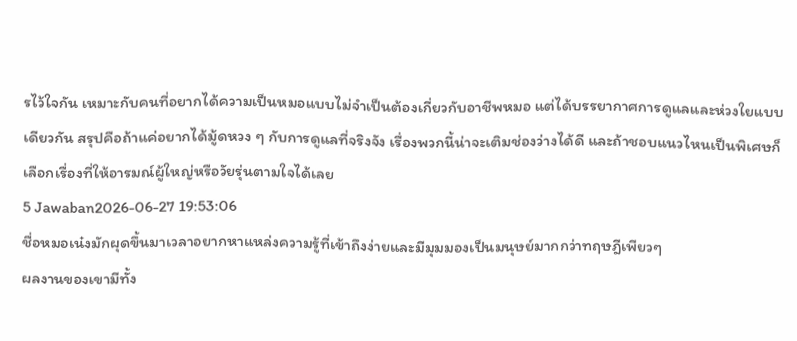รไว้ใจกัน เหมาะกับคนที่อยากได้ความเป็นหมอแบบไม่จำเป็นต้องเกี่ยวกับอาชีพหมอ แต่ได้บรรยากาศการดูแลและห่วงใยแบบเดียวกัน สรุปคือถ้าแค่อยากได้มู้ดหวง ๆ กับการดูแลที่จริงจัง เรื่องพวกนี้น่าจะเติมช่องว่างได้ดี และถ้าชอบแนวไหนเป็นพิเศษก็เลือกเรื่องที่ให้อารมณ์ผู้ใหญ่หรือวัยรุ่นตามใจได้เลย
5 Jawaban2026-06-27 19:53:06
ชื่อหมอเน๋งมักผุดขึ้นมาเวลาอยากหาแหล่งความรู้ที่เข้าถึงง่ายและมีมุมมองเป็นมนุษย์มากกว่าทฤษฎีเพียวๆ
ผลงานของเขามีทั้ง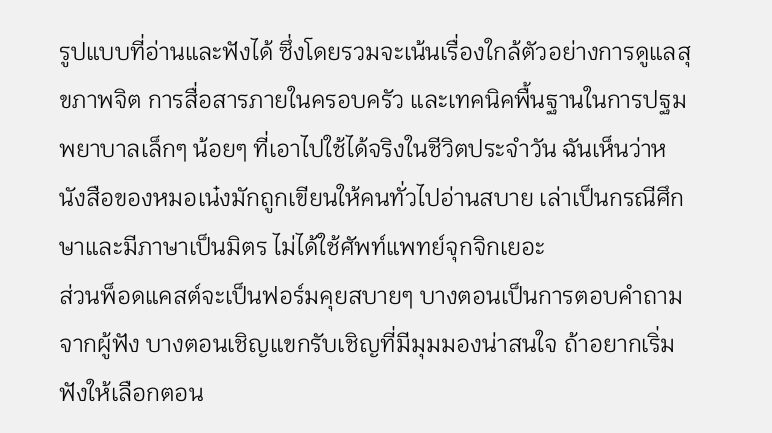รูปแบบที่อ่านและฟังได้ ซึ่งโดยรวมจะเน้นเรื่องใกล้ตัวอย่างการดูแลสุขภาพจิต การสื่อสารภายในครอบครัว และเทคนิคพื้นฐานในการปฐมพยาบาลเล็กๆ น้อยๆ ที่เอาไปใช้ได้จริงในชีวิตประจำวัน ฉันเห็นว่าหนังสือของหมอเน๋งมักถูกเขียนให้คนทั่วไปอ่านสบาย เล่าเป็นกรณีศึกษาและมีภาษาเป็นมิตร ไม่ได้ใช้ศัพท์แพทย์จุกจิกเยอะ
ส่วนพ็อดแคสต์จะเป็นฟอร์มคุยสบายๆ บางตอนเป็นการตอบคำถามจากผู้ฟัง บางตอนเชิญแขกรับเชิญที่มีมุมมองน่าสนใจ ถ้าอยากเริ่มฟังให้เลือกตอน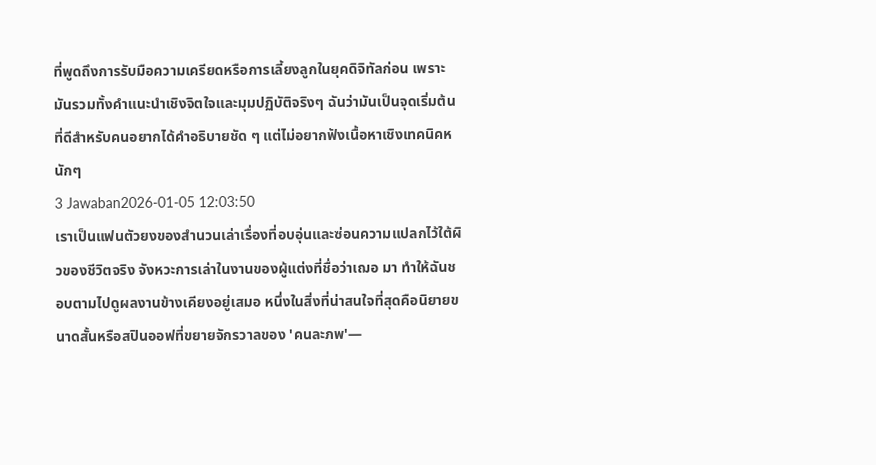ที่พูดถึงการรับมือความเครียดหรือการเลี้ยงลูกในยุคดิจิทัลก่อน เพราะมันรวมทั้งคำแนะนำเชิงจิตใจและมุมปฏิบัติจริงๆ ฉันว่ามันเป็นจุดเริ่มต้นที่ดีสำหรับคนอยากได้คำอธิบายชัด ๆ แต่ไม่อยากฟังเนื้อหาเชิงเทคนิคหนักๆ
3 Jawaban2026-01-05 12:03:50
เราเป็นแฟนตัวยงของสำนวนเล่าเรื่องที่อบอุ่นและซ่อนความแปลกไว้ใต้ผิวของชีวิตจริง จังหวะการเล่าในงานของผู้แต่งที่ชื่อว่าเฌอ มา ทำให้ฉันชอบตามไปดูผลงานข้างเคียงอยู่เสมอ หนึ่งในสิ่งที่น่าสนใจที่สุดคือนิยายขนาดสั้นหรือสปินออฟที่ขยายจักรวาลของ 'คนละภพ'—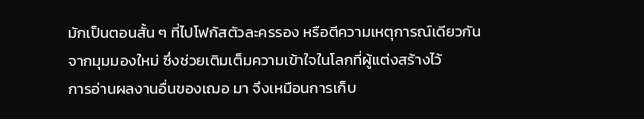มักเป็นตอนสั้น ๆ ที่ไปโฟกัสตัวละครรอง หรือตีความเหตุการณ์เดียวกันจากมุมมองใหม่ ซึ่งช่วยเติมเต็มความเข้าใจในโลกที่ผู้แต่งสร้างไว้
การอ่านผลงานอื่นของเฌอ มา จึงเหมือนการเก็บ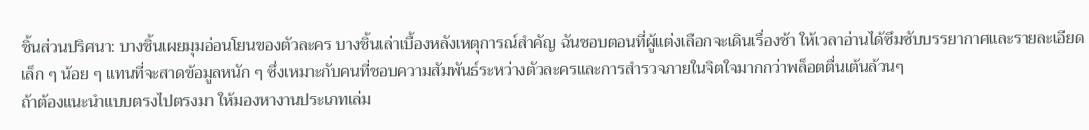ชิ้นส่วนปริศนา: บางชิ้นเผยมุมอ่อนโยนของตัวละคร บางชิ้นเล่าเบื้องหลังเหตุการณ์สำคัญ ฉันชอบตอนที่ผู้แต่งเลือกจะเดินเรื่องช้า ให้เวลาอ่านได้ซึมซับบรรยากาศและรายละเอียดเล็ก ๆ น้อย ๆ แทนที่จะสาดข้อมูลหนัก ๆ ซึ่งเหมาะกับคนที่ชอบความสัมพันธ์ระหว่างตัวละครและการสำรวจภายในจิตใจมากกว่าพล็อตตื่นเต้นล้วนๆ
ถ้าต้องแนะนำแบบตรงไปตรงมา ให้มองหางานประเภทเล่ม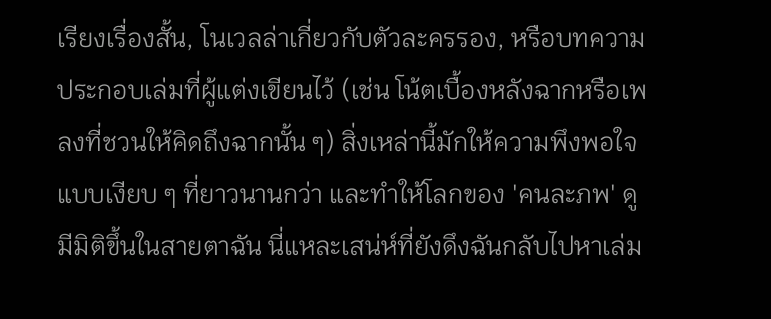เรียงเรื่องสั้น, โนเวลล่าเกี่ยวกับตัวละครรอง, หรือบทความประกอบเล่มที่ผู้แต่งเขียนไว้ (เช่น โน้ตเบื้องหลังฉากหรือเพลงที่ชวนให้คิดถึงฉากนั้น ๆ) สิ่งเหล่านี้มักให้ความพึงพอใจแบบเงียบ ๆ ที่ยาวนานกว่า และทำให้โลกของ 'คนละภพ' ดูมีมิติขึ้นในสายตาฉัน นี่แหละเสน่ห์ที่ยังดึงฉันกลับไปหาเล่ม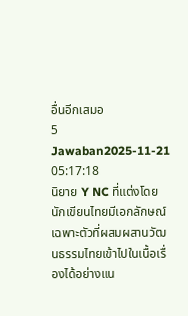อื่นอีกเสมอ
5 Jawaban2025-11-21 05:17:18
นิยาย Y NC ที่แต่งโดยนักเขียนไทยมีเอกลักษณ์เฉพาะตัวที่ผสมผสานวัฒนธรรมไทยเข้าไปในเนื้อเรื่องได้อย่างแน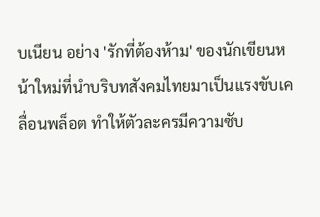บเนียน อย่าง 'รักที่ต้องห้าม' ของนักเขียนหน้าใหม่ที่นำบริบทสังคมไทยมาเป็นแรงขับเคลื่อนพล็อต ทำให้ตัวละครมีความซับ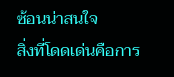ซ้อนน่าสนใจ
สิ่งที่โดดเด่นคือการ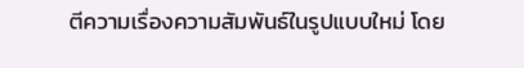ตีความเรื่องความสัมพันธ์ในรูปแบบใหม่ โดย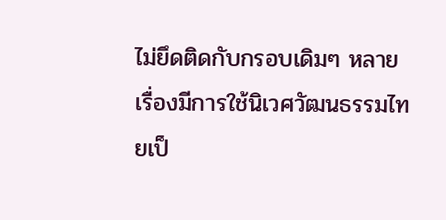ไม่ยึดติดกับกรอบเดิมๆ หลายเรื่องมีการใช้นิเวศวัฒนธรรมไทยเป็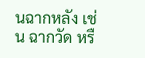นฉากหลัง เช่น ฉากวัด หรื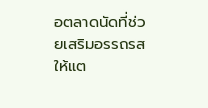อตลาดนัดที่ช่วยเสริมอรรถรสให้แต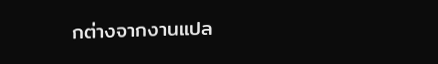กต่างจากงานแปล